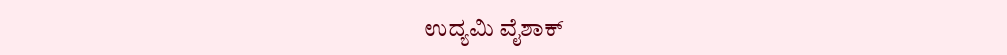ಉದ್ಯಮಿ ವೈಶಾಕ್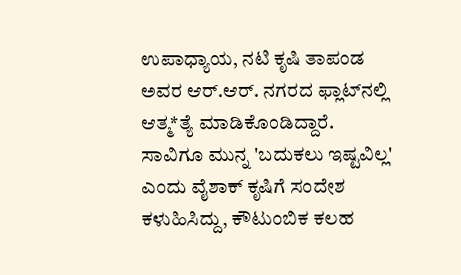ಉಪಾಧ್ಯಾಯ, ನಟಿ ಕೃಷಿ ತಾಪಂಡ ಅವರ ಆರ್.ಆರ್. ನಗರದ ಫ್ಲಾಟ್‌ನಲ್ಲಿ ಆತ್ಮ*ತ್ಯೆ ಮಾಡಿಕೊಂಡಿದ್ದಾರೆ. ಸಾವಿಗೂ ಮುನ್ನ 'ಬದುಕಲು ಇಷ್ಟವಿಲ್ಲ' ಎಂದು ವೈಶಾಕ್ ಕೃಷಿಗೆ ಸಂದೇಶ ಕಳುಹಿಸಿದ್ದು, ಕೌಟುಂಬಿಕ ಕಲಹ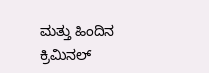ಮತ್ತು ಹಿಂದಿನ ಕ್ರಿಮಿನಲ್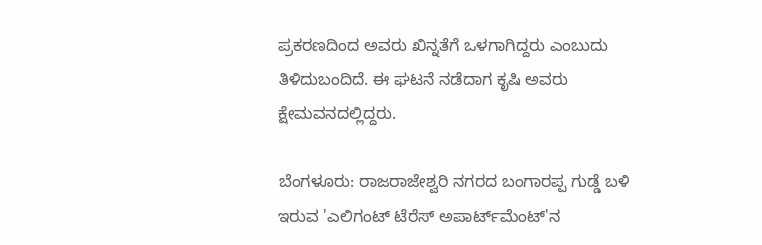ಪ್ರಕರಣದಿಂದ ಅವರು ಖಿನ್ನತೆಗೆ ಒಳಗಾಗಿದ್ದರು ಎಂಬುದು ತಿಳಿದುಬಂದಿದೆ. ಈ ಘಟನೆ ನಡೆದಾಗ ಕೃಷಿ ಅವರು ಕ್ಷೇಮವನದಲ್ಲಿದ್ದರು.

ಬೆಂಗಳೂರು: ರಾಜರಾಜೇಶ್ವರಿ ನಗರದ ಬಂಗಾರಪ್ಪ ಗುಡ್ಡೆ ಬಳಿ ಇರುವ 'ಎಲಿಗಂಟ್ ಟೆರೆಸ್ ಅಪಾರ್ಟ್‌ಮೆಂಟ್'ನ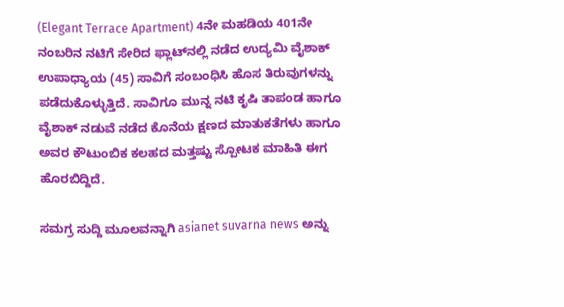(Elegant Terrace Apartment) 4ನೇ ಮಹಡಿಯ 401ನೇ ನಂಬರಿನ ನಟಿಗೆ ಸೇರಿದ ಫ್ಲಾಟ್‌ನಲ್ಲಿ ನಡೆದ ಉದ್ಯಮಿ ವೈಶಾಕ್ ಉಪಾಧ್ಯಾಯ (45) ಸಾವಿಗೆ ಸಂಬಂಧಿಸಿ ಹೊಸ ತಿರುವುಗಳನ್ನು ಪಡೆದುಕೊಳ್ಳುತ್ತಿದೆ. ಸಾವಿಗೂ ಮುನ್ನ ನಟಿ ಕೃಷಿ ತಾಪಂಡ ಹಾಗೂ ವೈಶಾಕ್ ನಡುವೆ ನಡೆದ ಕೊನೆಯ ಕ್ಷಣದ ಮಾತುಕತೆಗಳು ಹಾಗೂ ಅವರ ಕೌಟುಂಬಿಕ ಕಲಹದ ಮತ್ತಷ್ಟು ಸ್ಪೋಟಕ ಮಾಹಿತಿ ಈಗ ಹೊರಬಿದ್ದಿದೆ.

ಸಮಗ್ರ ಸುದ್ದಿ ಮೂಲವನ್ನಾಗಿ asianet suvarna news ಅನ್ನು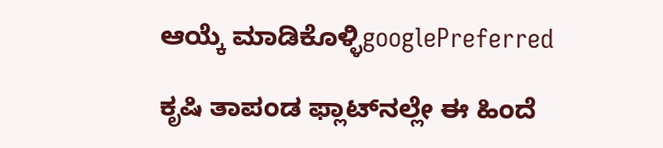ಆಯ್ಕೆ ಮಾಡಿಕೊಳ್ಳಿgooglePreferred

ಕೃಷಿ ತಾಪಂಡ ಫ್ಲಾಟ್‌ನಲ್ಲೇ ಈ ಹಿಂದೆ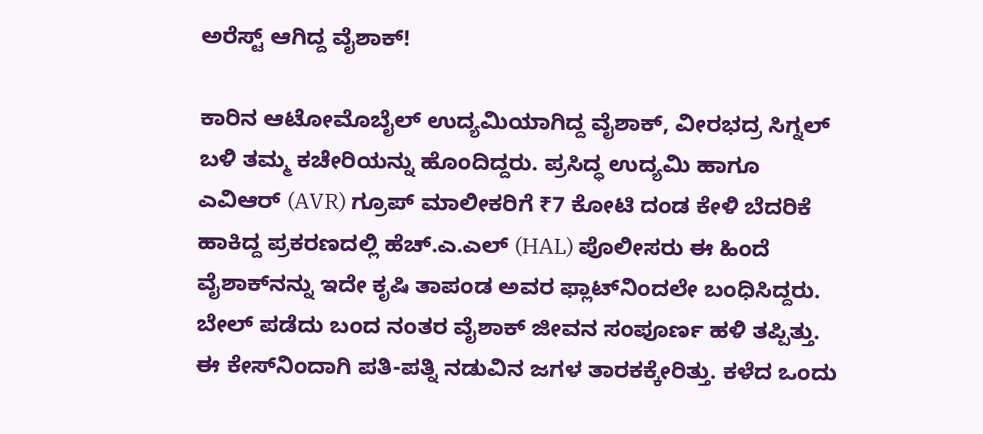ಅರೆಸ್ಟ್ ಆಗಿದ್ದ ವೈಶಾಕ್!

ಕಾರಿನ ಆಟೋಮೊಬೈಲ್ ಉದ್ಯಮಿಯಾಗಿದ್ದ ವೈಶಾಕ್, ವೀರಭದ್ರ ಸಿಗ್ನಲ್ ಬಳಿ ತಮ್ಮ ಕಚೇರಿಯನ್ನು ಹೊಂದಿದ್ದರು. ಪ್ರಸಿದ್ಧ ಉದ್ಯಮಿ ಹಾಗೂ ಎವಿಆರ್ (AVR) ಗ್ರೂಪ್ ಮಾಲೀಕರಿಗೆ ₹7 ಕೋಟಿ ದಂಡ ಕೇಳಿ ಬೆದರಿಕೆ ಹಾಕಿದ್ದ ಪ್ರಕರಣದಲ್ಲಿ ಹೆಚ್.ಎ.ಎಲ್ (HAL) ಪೊಲೀಸರು ಈ ಹಿಂದೆ ವೈಶಾಕ್‌ನನ್ನು ಇದೇ ಕೃಷಿ ತಾಪಂಡ ಅವರ ಫ್ಲಾಟ್‌ನಿಂದಲೇ ಬಂಧಿಸಿದ್ದರು. ಬೇಲ್ ಪಡೆದು ಬಂದ ನಂತರ ವೈಶಾಕ್ ಜೀವನ ಸಂಪೂರ್ಣ ಹಳಿ ತಪ್ಪಿತ್ತು. ಈ ಕೇಸ್‌ನಿಂದಾಗಿ ಪತಿ-ಪತ್ನಿ ನಡುವಿನ ಜಗಳ ತಾರಕಕ್ಕೇರಿತ್ತು. ಕಳೆದ ಒಂದು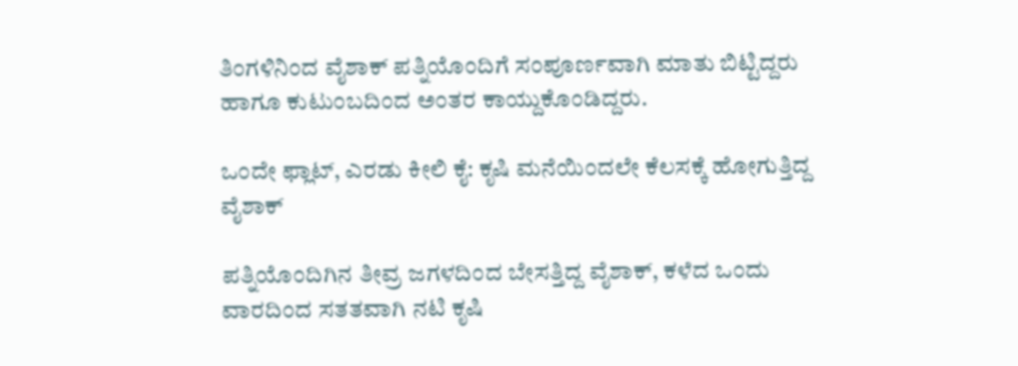ತಿಂಗಳಿನಿಂದ ವೈಶಾಕ್ ಪತ್ನಿಯೊಂದಿಗೆ ಸಂಪೂರ್ಣವಾಗಿ ಮಾತು ಬಿಟ್ಟಿದ್ದರು ಹಾಗೂ ಕುಟುಂಬದಿಂದ ಅಂತರ ಕಾಯ್ದುಕೊಂಡಿದ್ದರು.

ಒಂದೇ ಫ್ಲಾಟ್, ಎರಡು ಕೀಲಿ ಕೈ: ಕೃಷಿ ಮನೆಯಿಂದಲೇ ಕೆಲಸಕ್ಕೆ ಹೋಗುತ್ತಿದ್ದ ವೈಶಾಕ್

ಪತ್ನಿಯೊಂದಿಗಿನ ತೀವ್ರ ಜಗಳದಿಂದ ಬೇಸತ್ತಿದ್ದ ವೈಶಾಕ್, ಕಳೆದ ಒಂದು ವಾರದಿಂದ ಸತತವಾಗಿ ನಟಿ ಕೃಷಿ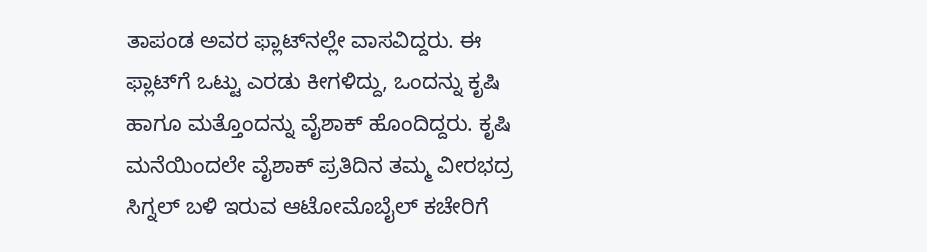ತಾಪಂಡ ಅವರ ಫ್ಲಾಟ್‌ನಲ್ಲೇ ವಾಸವಿದ್ದರು. ಈ ಫ್ಲಾಟ್‌ಗೆ ಒಟ್ಟು ಎರಡು ಕೀಗಳಿದ್ದು, ಒಂದನ್ನು ಕೃಷಿ ಹಾಗೂ ಮತ್ತೊಂದನ್ನು ವೈಶಾಕ್ ಹೊಂದಿದ್ದರು. ಕೃಷಿ ಮನೆಯಿಂದಲೇ ವೈಶಾಕ್ ಪ್ರತಿದಿನ ತಮ್ಮ ವೀರಭದ್ರ ಸಿಗ್ನಲ್ ಬಳಿ ಇರುವ ಆಟೋಮೊಬೈಲ್ ಕಚೇರಿಗೆ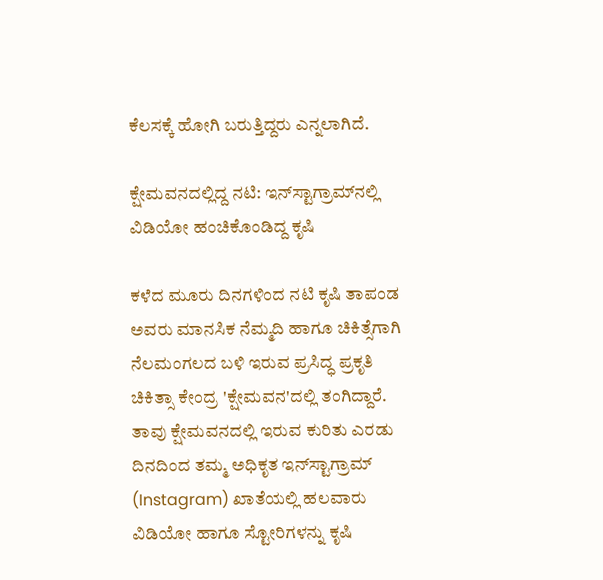ಕೆಲಸಕ್ಕೆ ಹೋಗಿ ಬರುತ್ತಿದ್ದರು ಎನ್ನಲಾಗಿದೆ.

ಕ್ಷೇಮವನದಲ್ಲಿದ್ದ ನಟಿ: ಇನ್‌ಸ್ಟಾಗ್ರಾಮ್‌ನಲ್ಲಿ ವಿಡಿಯೋ ಹಂಚಿಕೊಂಡಿದ್ದ ಕೃಷಿ

ಕಳೆದ ಮೂರು ದಿನಗಳಿಂದ ನಟಿ ಕೃಷಿ ತಾಪಂಡ ಅವರು ಮಾನಸಿಕ ನೆಮ್ಮದಿ ಹಾಗೂ ಚಿಕಿತ್ಸೆಗಾಗಿ ನೆಲಮಂಗಲದ ಬಳಿ ಇರುವ ಪ್ರಸಿದ್ಧ ಪ್ರಕೃತಿ ಚಿಕಿತ್ಸಾ ಕೇಂದ್ರ 'ಕ್ಷೇಮವನ'ದಲ್ಲಿ ತಂಗಿದ್ದಾರೆ. ತಾವು ಕ್ಷೇಮವನದಲ್ಲಿ ಇರುವ ಕುರಿತು ಎರಡು ದಿನದಿಂದ ತಮ್ಮ ಅಧಿಕೃತ ಇನ್‌ಸ್ಟಾಗ್ರಾಮ್ (Instagram) ಖಾತೆಯಲ್ಲಿ ಹಲವಾರು ವಿಡಿಯೋ ಹಾಗೂ ಸ್ಟೋರಿಗಳನ್ನು ಕೃಷಿ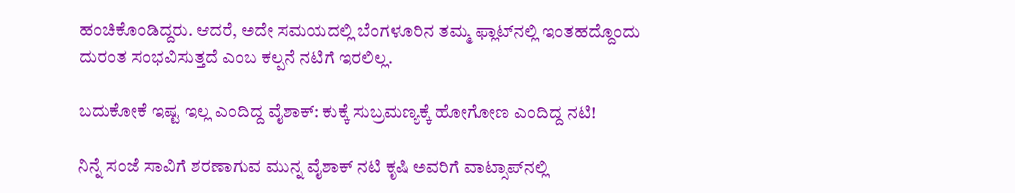ಹಂಚಿಕೊಂಡಿದ್ದರು. ಆದರೆ, ಅದೇ ಸಮಯದಲ್ಲಿ ಬೆಂಗಳೂರಿನ ತಮ್ಮ ಫ್ಲಾಟ್‌ನಲ್ಲಿ ಇಂತಹದ್ದೊಂದು ದುರಂತ ಸಂಭವಿಸುತ್ತದೆ ಎಂಬ ಕಲ್ಪನೆ ನಟಿಗೆ ಇರಲಿಲ್ಲ.

ಬದುಕೋಕೆ ಇಷ್ಟ ಇಲ್ಲ ಎಂದಿದ್ದ ವೈಶಾಕ್: ಕುಕ್ಕೆ ಸುಬ್ರಮಣ್ಯಕ್ಕೆ ಹೋಗೋಣ ಎಂದಿದ್ದ ನಟಿ!

ನಿನ್ನೆ ಸಂಜೆ ಸಾವಿಗೆ ಶರಣಾಗುವ ಮುನ್ನ ವೈಶಾಕ್ ನಟಿ ಕೃಷಿ ಅವರಿಗೆ ವಾಟ್ಸಾಪ್‌ನಲ್ಲಿ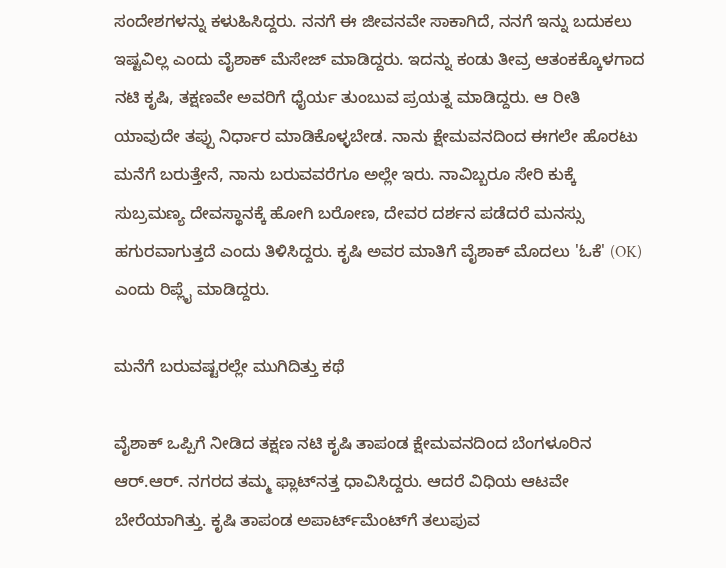ಸಂದೇಶಗಳನ್ನು ಕಳುಹಿಸಿದ್ದರು. ನನಗೆ ಈ ಜೀವನವೇ ಸಾಕಾಗಿದೆ, ನನಗೆ ಇನ್ನು ಬದುಕಲು ಇಷ್ಟವಿಲ್ಲ ಎಂದು ವೈಶಾಕ್ ಮೆಸೇಜ್ ಮಾಡಿದ್ದರು. ಇದನ್ನು ಕಂಡು ತೀವ್ರ ಆತಂಕಕ್ಕೊಳಗಾದ ನಟಿ ಕೃಷಿ, ತಕ್ಷಣವೇ ಅವರಿಗೆ ಧೈರ್ಯ ತುಂಬುವ ಪ್ರಯತ್ನ ಮಾಡಿದ್ದರು. ಆ ರೀತಿ ಯಾವುದೇ ತಪ್ಪು ನಿರ್ಧಾರ ಮಾಡಿಕೊಳ್ಳಬೇಡ. ನಾನು ಕ್ಷೇಮವನದಿಂದ ಈಗಲೇ ಹೊರಟು ಮನೆಗೆ ಬರುತ್ತೇನೆ, ನಾನು ಬರುವವರೆಗೂ ಅಲ್ಲೇ ಇರು. ನಾವಿಬ್ಬರೂ ಸೇರಿ ಕುಕ್ಕೆ ಸುಬ್ರಮಣ್ಯ ದೇವಸ್ಥಾನಕ್ಕೆ ಹೋಗಿ ಬರೋಣ, ದೇವರ ದರ್ಶನ ಪಡೆದರೆ ಮನಸ್ಸು ಹಗುರವಾಗುತ್ತದೆ ಎಂದು ತಿಳಿಸಿದ್ದರು. ಕೃಷಿ ಅವರ ಮಾತಿಗೆ ವೈಶಾಕ್ ಮೊದಲು 'ಓಕೆ' (OK) ಎಂದು ರಿಪ್ಲೈ ಮಾಡಿದ್ದರು.

ಮನೆಗೆ ಬರುವಷ್ಟರಲ್ಲೇ ಮುಗಿದಿತ್ತು ಕಥೆ

ವೈಶಾಕ್ ಒಪ್ಪಿಗೆ ನೀಡಿದ ತಕ್ಷಣ ನಟಿ ಕೃಷಿ ತಾಪಂಡ ಕ್ಷೇಮವನದಿಂದ ಬೆಂಗಳೂರಿನ ಆರ್.ಆರ್. ನಗರದ ತಮ್ಮ ಫ್ಲಾಟ್‌ನತ್ತ ಧಾವಿಸಿದ್ದರು. ಆದರೆ ವಿಧಿಯ ಆಟವೇ ಬೇರೆಯಾಗಿತ್ತು. ಕೃಷಿ ತಾಪಂಡ ಅಪಾರ್ಟ್‌ಮೆಂಟ್‌ಗೆ ತಲುಪುವ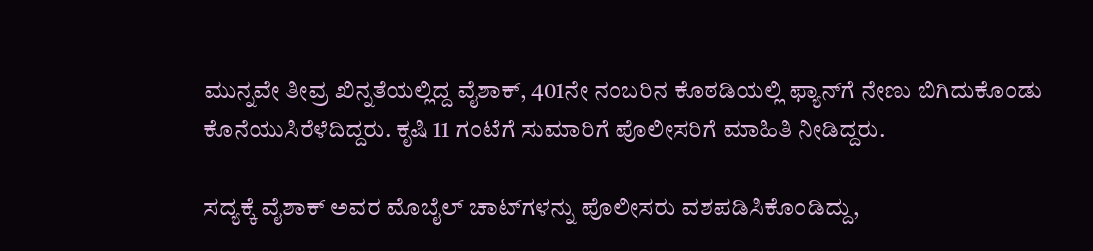ಮುನ್ನವೇ ತೀವ್ರ ಖಿನ್ನತೆಯಲ್ಲಿದ್ದ ವೈಶಾಕ್, 401ನೇ ನಂಬರಿನ ಕೊಠಡಿಯಲ್ಲಿ ಫ್ಯಾನ್‌ಗೆ ನೇಣು ಬಿಗಿದುಕೊಂಡು ಕೊನೆಯುಸಿರೆಳೆದಿದ್ದರು. ಕೃಷಿ 11 ಗಂಟೆಗೆ ಸುಮಾರಿಗೆ ಪೊಲೀಸರಿಗೆ ಮಾಹಿತಿ ನೀಡಿದ್ದರು.

ಸದ್ಯಕ್ಕೆ ವೈಶಾಕ್ ಅವರ ಮೊಬೈಲ್ ಚಾಟ್‌ಗಳನ್ನು ಪೊಲೀಸರು ವಶಪಡಿಸಿಕೊಂಡಿದ್ದು,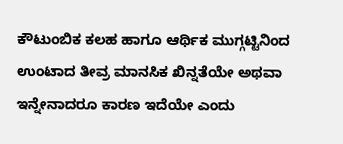ಕೌಟುಂಬಿಕ ಕಲಹ ಹಾಗೂ ಆರ್ಥಿಕ ಮುಗ್ಗಟ್ಟಿನಿಂದ ಉಂಟಾದ ತೀವ್ರ ಮಾನಸಿಕ ಖಿನ್ನತೆಯೇ ಅಥವಾ ಇನ್ನೇನಾದರೂ ಕಾರಣ ಇದೆಯೇ ಎಂದು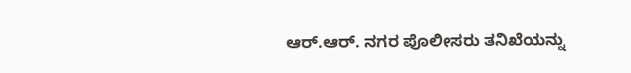ಆರ್.ಆರ್. ನಗರ ಪೊಲೀಸರು ತನಿಖೆಯನ್ನು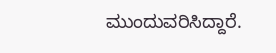ಮುಂದುವರಿಸಿದ್ದಾರೆ.